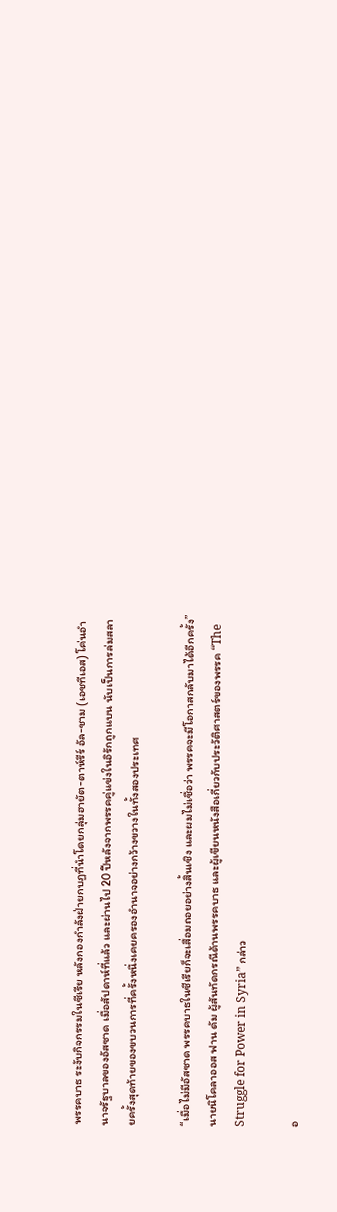พรรคบาธ ระงับกิจกรรมในซีเรีย หลังกองกำลังฝ่ายกบฏที่นำโดยกลุ่มฮายัต-ตาห์รีร์ อัล-ชาม (เอชทีเอส) โค่นอำนาจรัฐบาลของอัสซาด เมื่อสัปดาห์ที่แล้ว และผ่านไป 20 ปีหลังจากพรรคคู่แข่งในอิรักถูกแบน นับเป็นการล่มสลายครั้งสุดท้ายของขบวนการที่ครั้งหนึ่งเคยครองอำนาจอย่างกว้างขวางในทั้งสองประเทศ

“เมื่อไม่มีอัสซาด พรรคบาธในซีเรียก็จะเสื่อมถอยอย่างสิ้นเชิง และผมไม่เชื่อว่า พรรคจะมีโอกาสกลับมาได้อีกครั้ง” นายนิโคลาออส ฟาน ดัม ผู้สันทัดกรณีด้านพรรคบาธ และผู้เขียนหนังสือเกี่ยวกับประวัติศาสตร์ของพรรค “The Struggle for Power in Syria” กล่าว

อ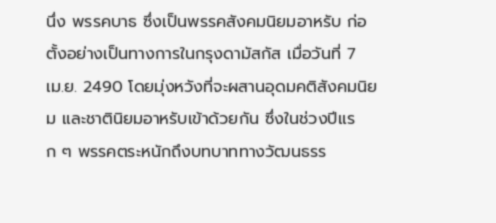นึ่ง พรรคบาธ ซึ่งเป็นพรรคสังคมนิยมอาหรับ ก่อตั้งอย่างเป็นทางการในกรุงดามัสกัส เมื่อวันที่ 7 เม.ย. 2490 โดยมุ่งหวังที่จะผสานอุดมคติสังคมนิยม และชาตินิยมอาหรับเข้าด้วยกัน ซึ่งในช่วงปีแรก ๆ พรรคตระหนักถึงบทบาททางวัฒนธรร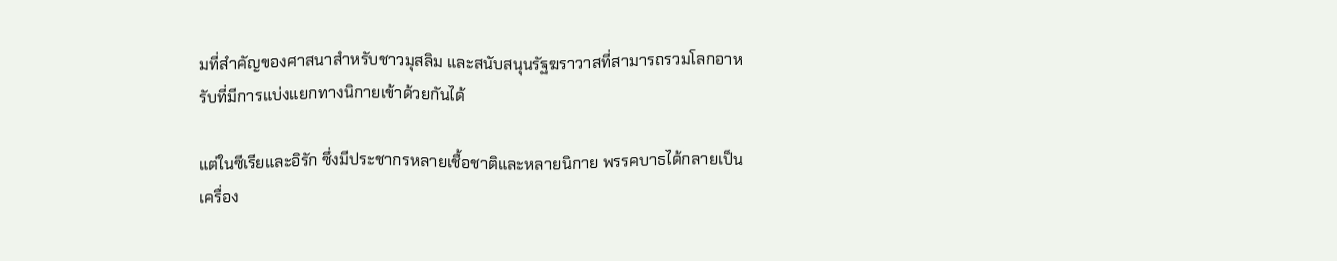มที่สำคัญของศาสนาสำหรับชาวมุสลิม และสนับสนุนรัฐฆราวาสที่สามารถรวมโลกอาหรับที่มีการแบ่งแยกทางนิกายเข้าด้วยกันได้

แต่ในซีเรียและอิรัก ซึ่งมีประชากรหลายเชื้อชาติและหลายนิกาย พรรคบาธได้กลายเป็นเครื่อง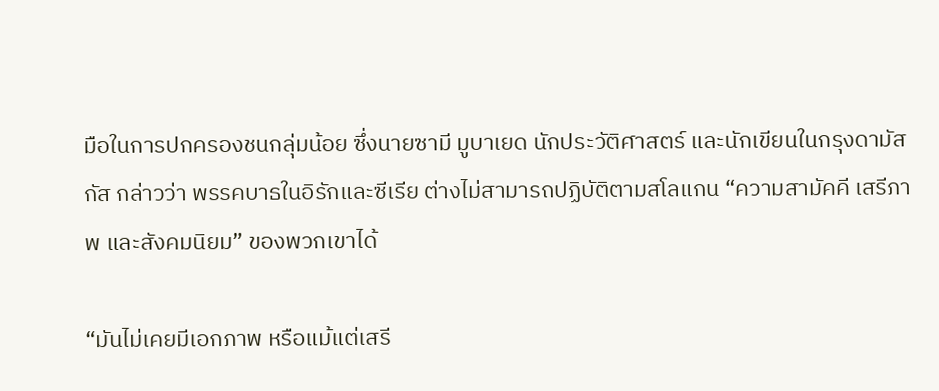มือในการปกครองชนกลุ่มน้อย ซึ่งนายซามี มูบาเยด นักประวัติศาสตร์ และนักเขียนในกรุงดามัสกัส กล่าวว่า พรรคบาธในอิรักและซีเรีย ต่างไม่สามารถปฏิบัติตามสโลแกน “ความสามัคคี เสรีภาพ และสังคมนิยม” ของพวกเขาได้

“มันไม่เคยมีเอกภาพ หรือแม้แต่เสรี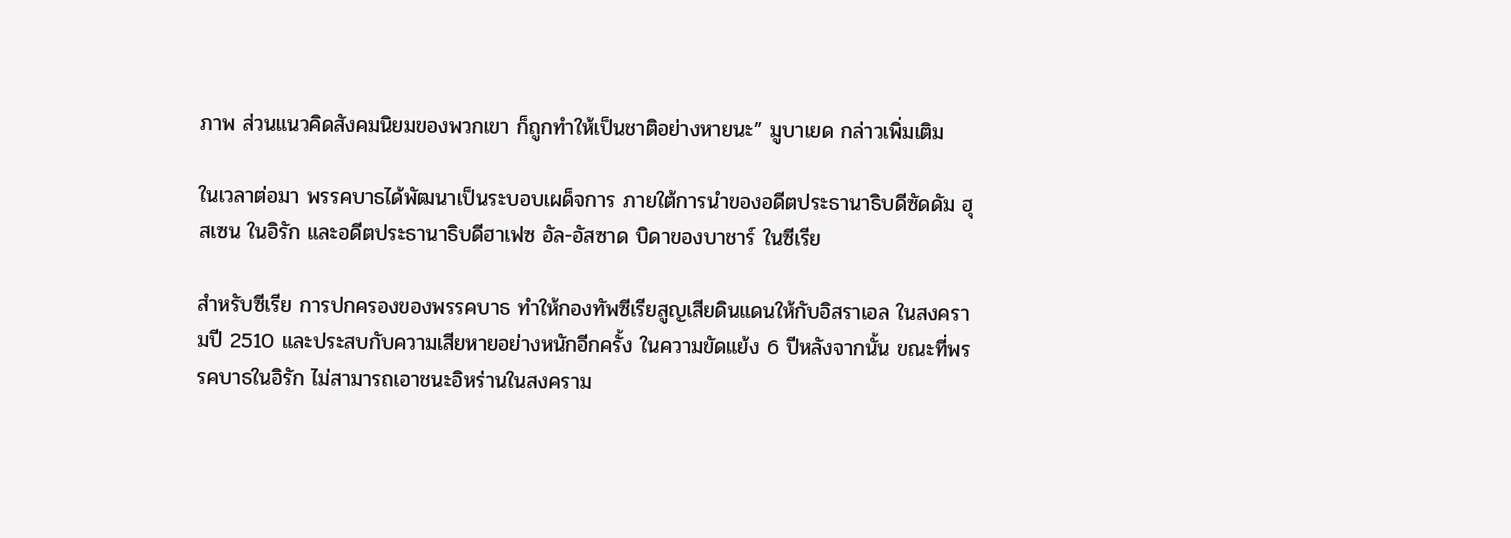ภาพ ส่วนแนวคิดสังคมนิยมของพวกเขา ก็ถูกทำให้เป็นชาติอย่างหายนะ” มูบาเยด กล่าวเพิ่มเติม

ในเวลาต่อมา พรรคบาธได้พัฒนาเป็นระบอบเผด็จการ ภายใต้การนำของอดีตประธานาธิบดีซัดดัม ฮุสเซน ในอิรัก และอดีตประธานาธิบดีฮาเฟซ อัล-อัสซาด บิดาของบาชาร์ ในซีเรีย

สำหรับซีเรีย การปกครองของพรรคบาธ ทำให้กองทัพซีเรียสูญเสียดินแดนให้กับอิสราเอล ในสงครามปี 2510 และประสบกับความเสียหายอย่างหนักอีกครั้ง ในความขัดแย้ง 6 ปีหลังจากนั้น ขณะที่พรรคบาธในอิรัก ไม่สามารถเอาชนะอิหร่านในสงคราม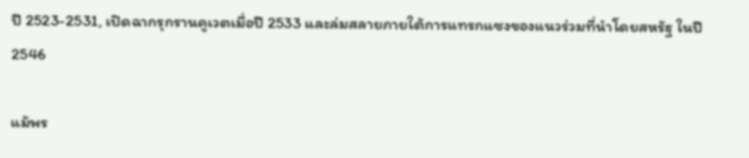ปี 2523-2531, เปิดฉากรุกรานคูเวตเมื่อปี 2533 และล่มสลายภายใต้การแทรกแซงของแนวร่วมที่นำโดยสหรัฐ ในปี 2546

แม้พร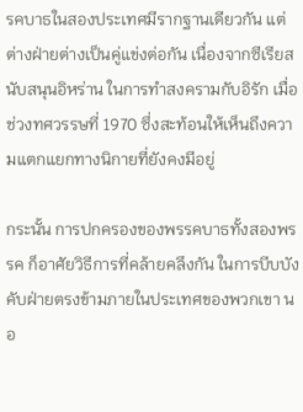รคบาธในสองประเทศมีรากฐานเดียวกัน แต่ต่างฝ่ายต่างเป็นคู่แข่งต่อกัน เนื่องจากซีเรียสนับสนุนอิหร่าน ในการทำสงครามกับอิรัก เมื่อช่วงทศวรรษที่ 1970 ซึ่งสะท้อนให้เห็นถึงความแตกแยกทางนิกายที่ยังคงมีอยู่

กระนั้น การปกครองของพรรคบาธทั้งสองพรรค ก็อาศัยวิธีการที่คล้ายคลึงกัน ในการบีบบังคับฝ่ายตรงข้ามภายในประเทศของพวกเขา นอ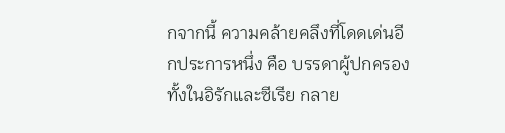กจากนี้ ความคล้ายคลึงที่โดดเด่นอีกประการหนึ่ง คือ บรรดาผู้ปกครองทั้งในอิรักและซีเรีย กลาย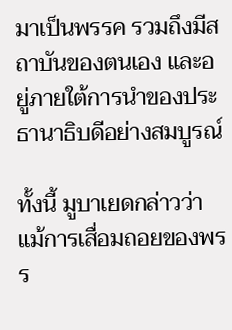มาเป็นพรรค รวมถึงมีสถาบันของตนเอง และอยู่ภายใต้การนำของประธานาธิบดีอย่างสมบูรณ์

ทั้งนี้ มูบาเยดกล่าวว่า แม้การเสื่อมถอยของพรร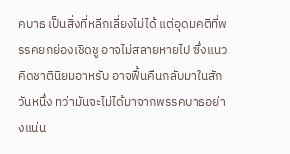คบาธ เป็นสิ่งที่หลีกเลี่ยงไม่ได้ แต่อุดมคติที่พรรคยกย่องเชิดชู อาจไม่สลายหายไป ซึ่งแนวคิดชาตินิยมอาหรับ อาจฟื้นคืนกลับมาในสักวันหนึ่ง ทว่ามันจะไม่ได้มาจากพรรคบาธอย่างแน่น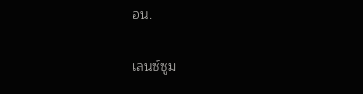อน.

เลนซ์ซูม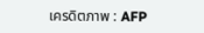เครดิตภาพ : AFP